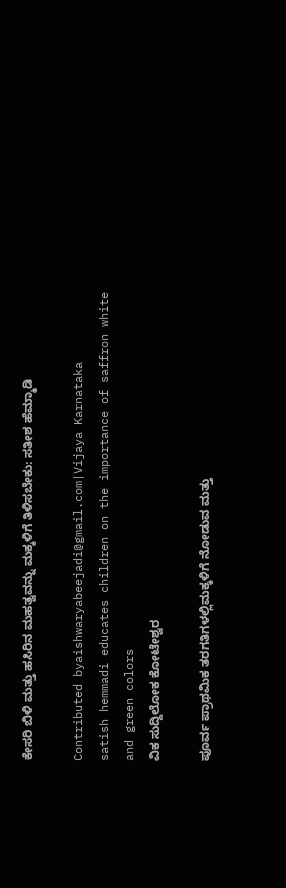ಕೇಸರಿ ಬಿಳಿ ಮತ್ತು ಹಸಿರಿನ ಮಹತ್ವವನ್ನು ಮಕ್ಕಳಿಗೆ ತಿಳಿಸಬೇಕು: ಸತೀಶ ಹೆಮ್ಮಾಡಿ

Contributed byaishwaryabeejadi@gmail.com|Vijaya Karnataka
satish hemmadi educates children on the importance of saffron white and green colors
ವಿಕ ಸುದ್ದಿಲೋಕ ಕೋಟೇಶ್ವರ

ಪೂರ್ವ ಪ್ರಾಥಮಿಕ ತರಗತಿಗಳಲ್ಲಿಮಕ್ಕಳಿಗೆ ನೋಡುವ ಮತ್ತು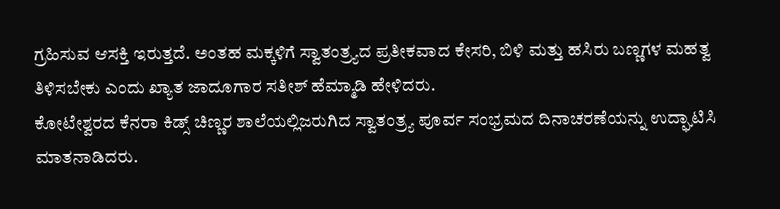ಗ್ರಹಿಸುವ ಆಸಕ್ತಿ ಇರುತ್ತದೆ. ಅಂತಹ ಮಕ್ಕಳಿಗೆ ಸ್ವಾತಂತ್ರ್ಯದ ಪ್ರತೀಕವಾದ ಕೇಸರಿ, ಬಿಳಿ ಮತ್ತು ಹಸಿರು ಬಣ್ಣಗಳ ಮಹತ್ವ ತಿಳಿಸಬೇಕು ಎಂದು ಖ್ಯಾತ ಜಾದೂಗಾರ ಸತೀಶ್ ಹೆಮ್ಮಾಡಿ ಹೇಳಿದರು.
ಕೋಟೇಶ್ವರದ ಕೆನರಾ ಕಿಡ್ಸ್ ಚಿಣ್ಣರ ಶಾಲೆಯಲ್ಲಿಜರುಗಿದ ಸ್ವಾತಂತ್ರ್ಯ ಪೂರ್ವ ಸಂಭ್ರಮದ ದಿನಾಚರಣೆಯನ್ನು ಉದ್ಘಾಟಿಸಿ ಮಾತನಾಡಿದರು.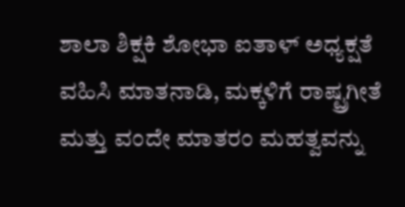ಶಾಲಾ ಶಿಕ್ಷಕಿ ಶೋಭಾ ಐತಾಳ್ ಅಧ್ಯಕ್ಷತೆ ವಹಿಸಿ ಮಾತನಾಡಿ, ಮಕ್ಕಳಿಗೆ ರಾಷ್ಟ್ರಗೀತೆ ಮತ್ತು ವಂದೇ ಮಾತರಂ ಮಹತ್ವವನ್ನು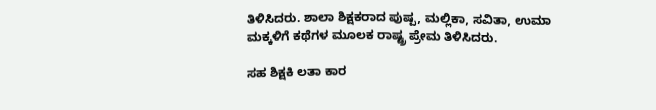ತಿಳಿಸಿದರು. ಶಾಲಾ ಶಿಕ್ಷಕರಾದ ಪುಷ್ಪ, ಮಲ್ಲಿಕಾ, ಸವಿತಾ, ಉಮಾ ಮಕ್ಕಳಿಗೆ ಕಥೆಗಳ ಮೂಲಕ ರಾಷ್ಟ್ರ ಪ್ರೇಮ ತಿಳಿಸಿದರು.

ಸಹ ಶಿಕ್ಷಕಿ ಲತಾ ಕಾರ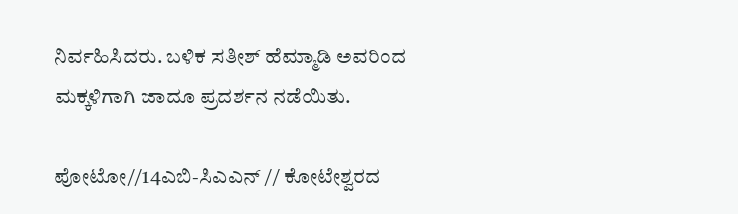ನಿರ್ವಹಿಸಿದರು. ಬಳಿಕ ಸತೀಶ್ ಹೆಮ್ಮಾಡಿ ಅವರಿಂದ ಮಕ್ಕಳಿಗಾಗಿ ಜಾದೂ ಪ್ರದರ್ಶನ ನಡೆಯಿತು.

ಪೋಟೋ//14ಎಬಿ-ಸಿಎಎನ್ // ಕೋಟೇಶ್ವರದ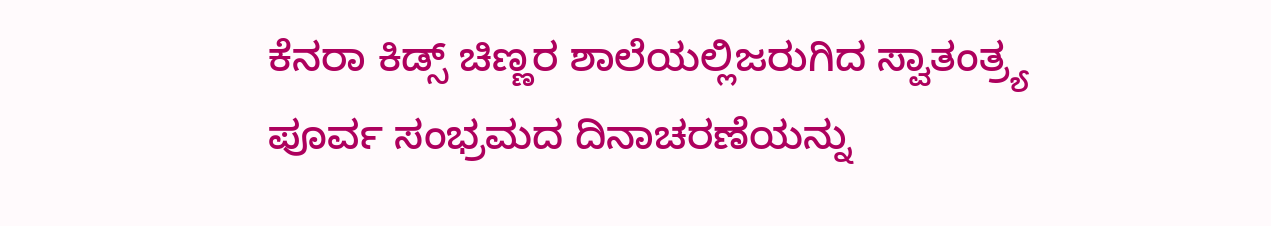ಕೆನರಾ ಕಿಡ್ಸ್ ಚಿಣ್ಣರ ಶಾಲೆಯಲ್ಲಿಜರುಗಿದ ಸ್ವಾತಂತ್ರ್ಯ ಪೂರ್ವ ಸಂಭ್ರಮದ ದಿನಾಚರಣೆಯನ್ನು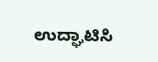ಉದ್ಘಾಟಿಸಿ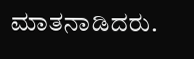ಮಾತನಾಡಿದರು.